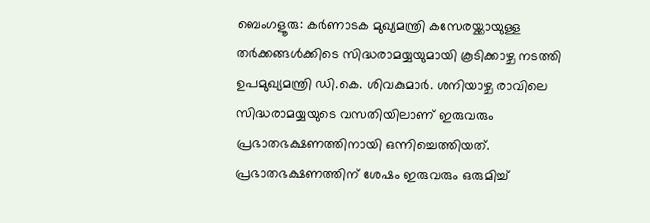ബെംഗളൂരു: കർണാടക മുഖ്യമന്ത്രി കസേരയ്ക്കായുള്ള തർക്കങ്ങൾക്കിടെ സിദ്ധരാമയ്യയുമായി കൂടിക്കാഴ്ച നടത്തി ഉപമുഖ്യമന്ത്രി ഡി.കെ. ശിവകുമാർ. ശനിയാഴ്ച രാവിലെ സിദ്ധരാമയ്യയുടെ വസതിയിലാണ് ഇരുവരും പ്രഭാതഭക്ഷണത്തിനായി ഒന്നിച്ചെത്തിയത്. പ്രഭാതഭക്ഷണത്തിന് ശേഷം ഇരുവരും ഒരുമിച്ച്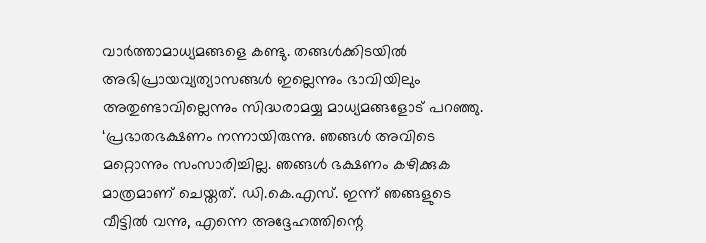വാർത്താമാധ്യമങ്ങളെ കണ്ടു. തങ്ങൾക്കിടയിൽ അഭിപ്രായവ്യത്യാസങ്ങൾ ഇല്ലെന്നും ഭാവിയിലും അതുണ്ടാവില്ലെന്നും സിദ്ധരാമയ്യ മാധ്യമങ്ങളോട് പറഞ്ഞു.
‘പ്രഭാതഭക്ഷണം നന്നായിരുന്നു. ഞങ്ങൾ അവിടെ മറ്റൊന്നും സംസാരിച്ചില്ല. ഞങ്ങൾ ഭക്ഷണം കഴിക്കുക മാത്രമാണ് ചെയ്തത്. ഡി.കെ.എസ്. ഇന്ന് ഞങ്ങളുടെ വീട്ടിൽ വന്നു, എന്നെ അദ്ദേഹത്തിന്റെ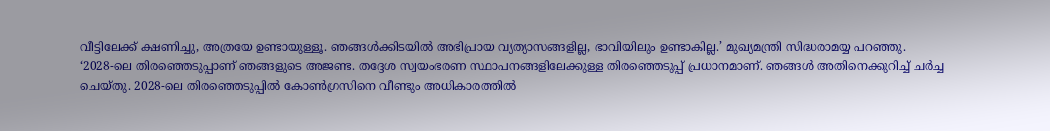വീട്ടിലേക്ക് ക്ഷണിച്ചു, അത്രയേ ഉണ്ടായുള്ളൂ. ഞങ്ങൾക്കിടയിൽ അഭിപ്രായ വ്യത്യാസങ്ങളില്ല, ഭാവിയിലും ഉണ്ടാകില്ല.’ മുഖ്യമന്ത്രി സിദ്ധരാമയ്യ പറഞ്ഞു.
‘2028-ലെ തിരഞ്ഞെടുപ്പാണ് ഞങ്ങളുടെ അജണ്ട. തദ്ദേശ സ്വയംഭരണ സ്ഥാപനങ്ങളിലേക്കുള്ള തിരഞ്ഞെടുപ്പ് പ്രധാനമാണ്. ഞങ്ങൾ അതിനെക്കുറിച്ച് ചർച്ച ചെയ്തു. 2028-ലെ തിരഞ്ഞെടുപ്പിൽ കോൺഗ്രസിനെ വീണ്ടും അധികാരത്തിൽ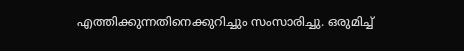എത്തിക്കുന്നതിനെക്കുറിച്ചും സംസാരിച്ചു. ഒരുമിച്ച്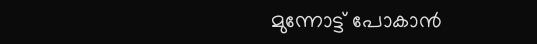മുന്നോട്ട് പോകാൻ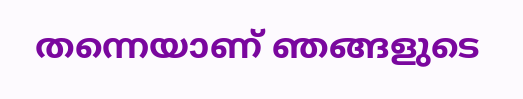തന്നെയാണ് ഞങ്ങളുടെ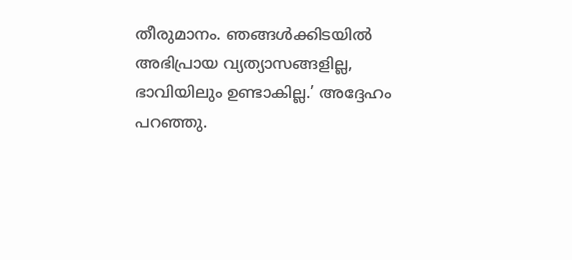തീരുമാനം. ഞങ്ങൾക്കിടയിൽ അഭിപ്രായ വ്യത്യാസങ്ങളില്ല, ഭാവിയിലും ഉണ്ടാകില്ല.’ അദ്ദേഹം പറഞ്ഞു.